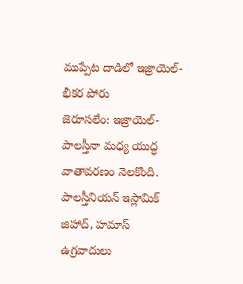ముప్పేట దాడిలో ఇజ్రాయెల్- భీకర పోరు
జెరూసలేం: ఇజ్రాయెల్- పాలస్తీనా మధ్య యుద్ధ వాతావరణం నెలకొంది. పాలస్తీనియన్ ఇస్లామిక్ జిహాద్, హమాస్ ఉగ్రవాదులు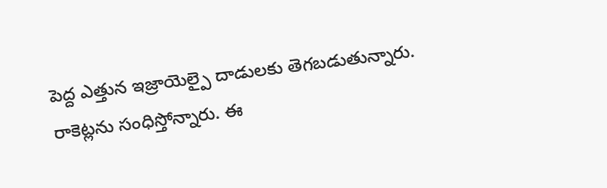పెద్ద ఎత్తున ఇజ్రాయెల్పై దాడులకు తెగబడుతున్నారు. రాకెట్లను సంధిస్తోన్నారు. ఈ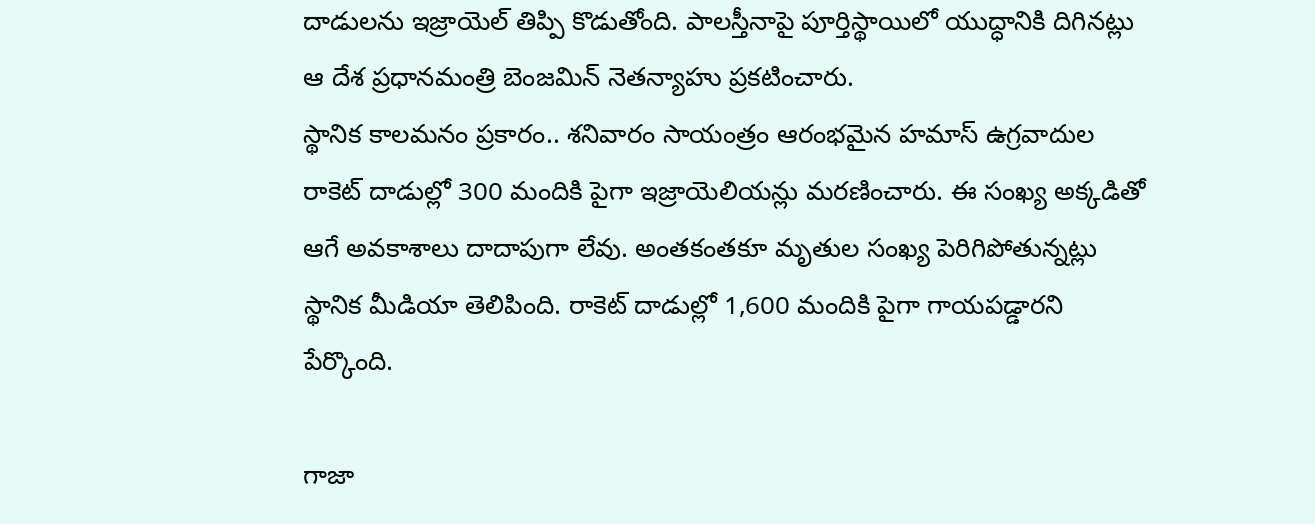దాడులను ఇజ్రాయెల్ తిప్పి కొడుతోంది. పాలస్తీనాపై పూర్తిస్థాయిలో యుద్ధానికి దిగినట్లు ఆ దేశ ప్రధానమంత్రి బెంజమిన్ నెతన్యాహు ప్రకటించారు.
స్థానిక కాలమనం ప్రకారం.. శనివారం సాయంత్రం ఆరంభమైన హమాస్ ఉగ్రవాదుల రాకెట్ దాడుల్లో 300 మందికి పైగా ఇజ్రాయెలియన్లు మరణించారు. ఈ సంఖ్య అక్కడితో ఆగే అవకాశాలు దాదాపుగా లేవు. అంతకంతకూ మృతుల సంఖ్య పెరిగిపోతున్నట్లు స్థానిక మీడియా తెలిపింది. రాకెట్ దాడుల్లో 1,600 మందికి పైగా గాయపడ్డారని పేర్కొంది.

గాజా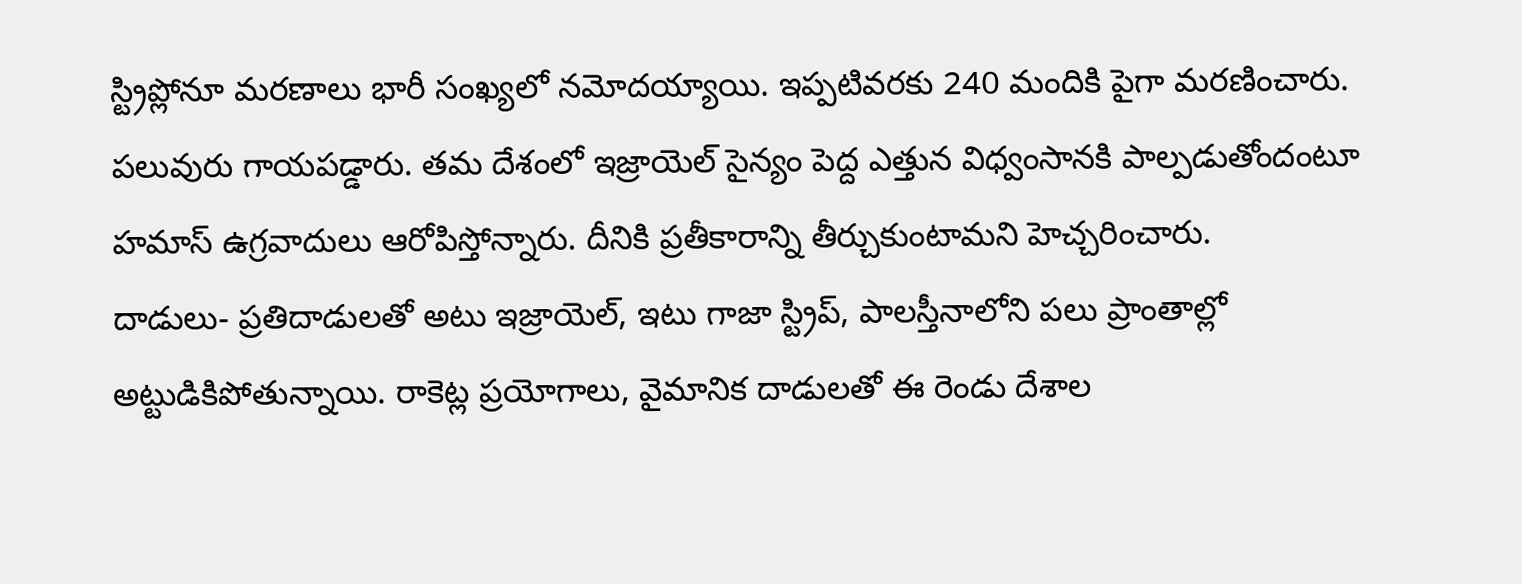స్ట్రిప్లోనూ మరణాలు భారీ సంఖ్యలో నమోదయ్యాయి. ఇప్పటివరకు 240 మందికి పైగా మరణించారు. పలువురు గాయపడ్డారు. తమ దేశంలో ఇజ్రాయెల్ సైన్యం పెద్ద ఎత్తున విధ్వంసానకి పాల్పడుతోందంటూ హమాస్ ఉగ్రవాదులు ఆరోపిస్తోన్నారు. దీనికి ప్రతీకారాన్ని తీర్చుకుంటామని హెచ్చరించారు.
దాడులు- ప్రతిదాడులతో అటు ఇజ్రాయెల్, ఇటు గాజా స్ట్రిప్, పాలస్తీనాలోని పలు ప్రాంతాల్లో అట్టుడికిపోతున్నాయి. రాకెట్ల ప్రయోగాలు, వైమానిక దాడులతో ఈ రెండు దేశాల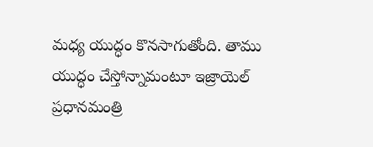మధ్య యుద్ధం కొనసాగుతోంది. తాము యుద్ధం చేస్తోన్నామంటూ ఇజ్రాయెల్ ప్రధానమంత్రి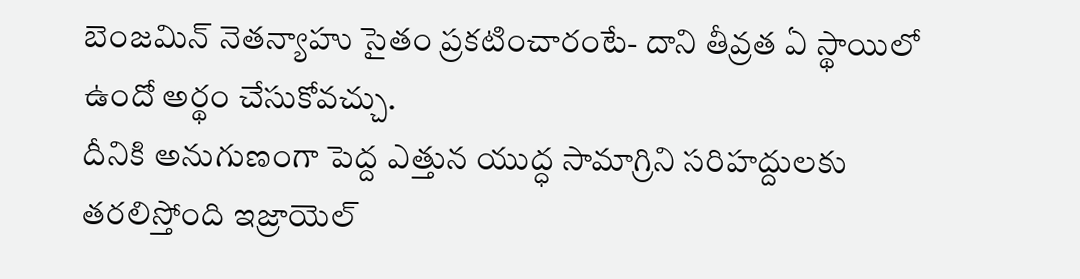బెంజమిన్ నెతన్యాహు సైతం ప్రకటించారంటే- దాని తీవ్రత ఏ స్థాయిలో ఉందో అర్థం చేసుకోవచ్చు.
దీనికి అనుగుణంగా పెద్ద ఎత్తున యుద్ధ సామాగ్రిని సరిహద్దులకు తరలిస్తోంది ఇజ్రాయెల్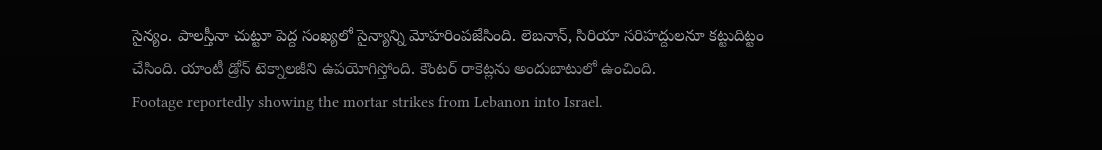సైన్యం. పాలస్తీనా చుట్టూ పెద్ద సంఖ్యలో సైన్యాన్ని మోహరింపజేసింది. లెబనాన్, సిరియా సరిహద్దులనూ కట్టుదిట్టం చేసింది. యాంటీ డ్రోన్ టెక్నాలజీని ఉపయోగిస్తోంది. కౌంటర్ రాకెట్లను అందుబాటులో ఉంచింది.
Footage reportedly showing the mortar strikes from Lebanon into Israel.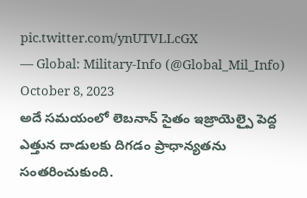pic.twitter.com/ynUTVLLcGX
— Global: Military-Info (@Global_Mil_Info) October 8, 2023
అదే సమయంలో లెబనాన్ సైతం ఇజ్రాయెల్పై పెద్ద ఎత్తున దాడులకు దిగడం ప్రాధాన్యతను సంతరించుకుంది.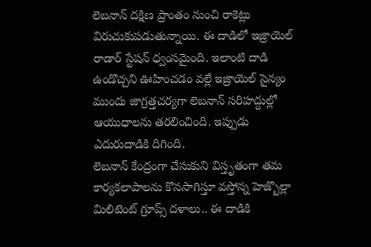లెబనాన్ దక్షిణ ప్రాంతం నుంచి రాకెట్లు విరుచుకుపడుతున్నాయి. ఈ దాడిలో ఇజ్రాయెల్ రాడార్ స్టేషన్ ధ్వంసమైంది. ఇలాంటి దాడి ఉండొచ్చని ఊహించడం వల్లే ఇజ్రాయెల్ సైన్యం ముందు జాగ్రత్తచర్యగా లెబనాన్ సరిహద్దుల్లో ఆయుధాలను తరలించింది. ఇప్పుడు ఎదురుదాడికి దిగింది.
లెబనాన్ కేంద్రంగా చేసుకుని విస్తృతంగా తమ కార్యకలాపాలను కొనసాగిస్తూ వస్తోన్న హెజ్బొల్లా మిలిటెంట్ గ్రూప్స్ దళాలు.. ఈ దాడికి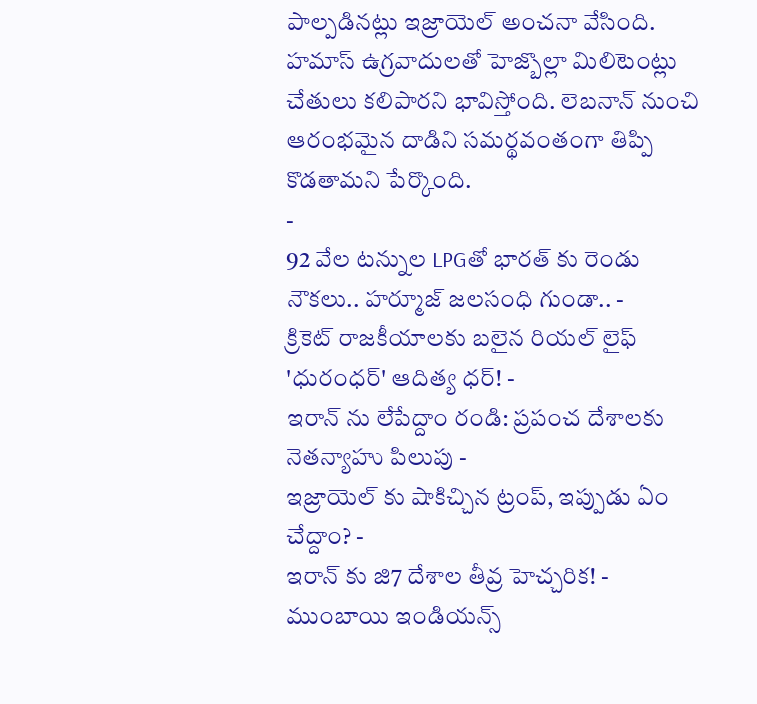పాల్పడినట్లు ఇజ్రాయెల్ అంచనా వేసింది. హమాస్ ఉగ్రవాదులతో హెజ్బొల్లా మిలిటెంట్లు చేతులు కలిపారని భావిస్తోంది. లెబనాన్ నుంచి ఆరంభమైన దాడిని సమర్థవంతంగా తిప్పి కొడతామని పేర్కొంది.
-
92 వేల టన్నుల LPGతో భారత్ కు రెండు నౌకలు.. హర్మూజ్ జలసంధి గుండా.. -
క్రికెట్ రాజకీయాలకు బలైన రియల్ లైఫ్ 'ధురంధర్' ఆదిత్య ధర్! -
ఇరాన్ ను లేపేద్దాం రండి: ప్రపంచ దేశాలకు నెతన్యాహు పిలుపు -
ఇజ్రాయెల్ కు షాకిచ్చిన ట్రంప్, ఇప్పుడు ఏం చేద్దాం? -
ఇరాన్ కు జి7 దేశాల తీవ్ర హెచ్చరిక! -
ముంబాయి ఇండియన్స్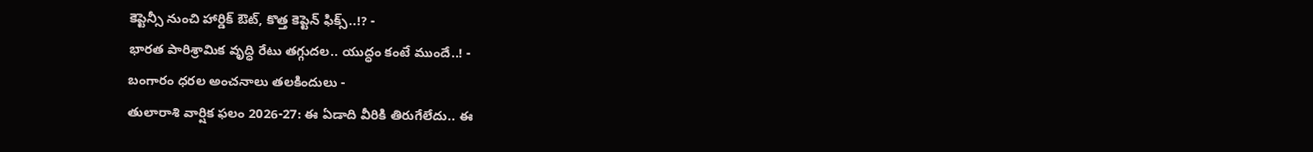కెప్టెన్సీ నుంచి హార్డిక్ ఔట్, కొత్త కెప్టెన్ ఫిక్స్..!? -
భారత పారిశ్రామిక వృద్ధి రేటు తగ్గుదల.. యుద్ధం కంటే ముందే..! -
బంగారం ధరల అంచనాలు తలకిందులు -
తులారాశి వార్షిక ఫలం 2026-27: ఈ ఏడాది వీరికి తిరుగేలేదు.. ఈ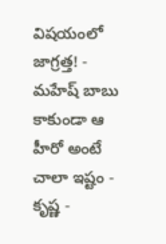విషయంలో జాగ్రత్త! -
మహేష్ బాబు కాకుండా ఆ హీరో అంటే చాలా ఇష్టం - కృష్ణ -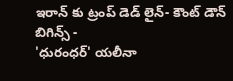ఇరాన్ కు ట్రంప్ డెడ్ లైన్- కౌంట్ డౌన్ బిగిన్స్ -
'ధురంధర్' యలీనా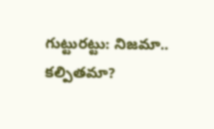గుట్టురట్టు: నిజమా.. కల్పితమా?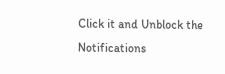Click it and Unblock the Notifications